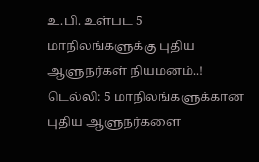உ.பி. உள்பட 5 மாநிலங்களுக்கு புதிய ஆளுநர்கள் நியமனம்..!
டெல்லி: 5 மாநிலங்களுக்கான புதிய ஆளுநர்களை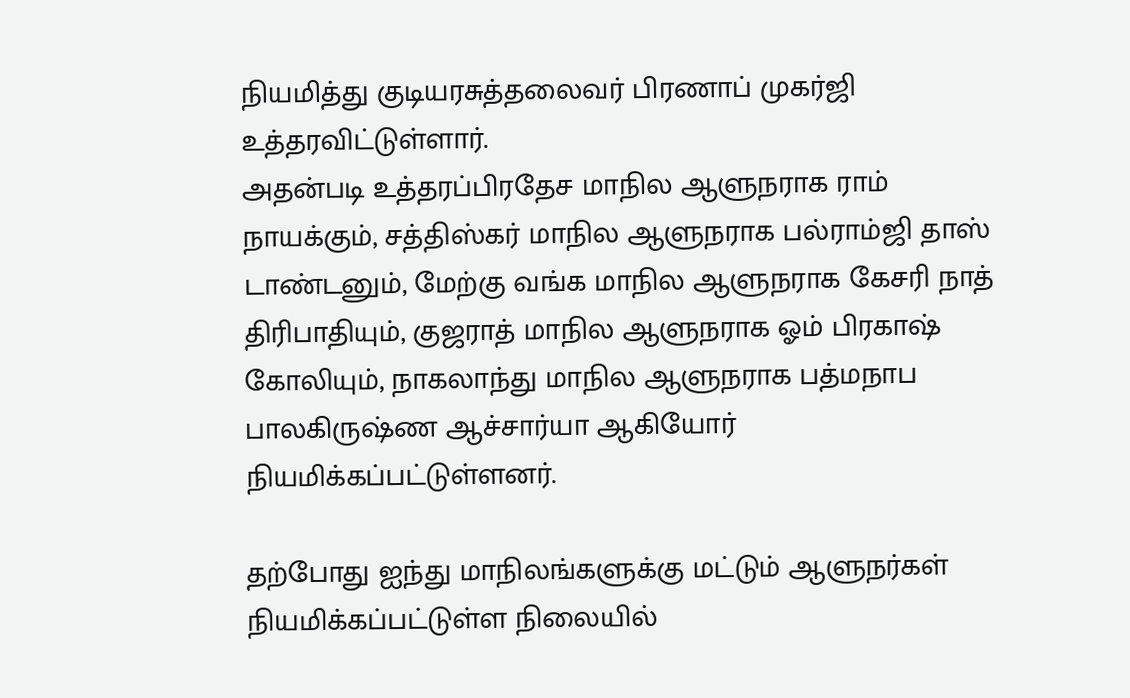நியமித்து குடியரசுத்தலைவர் பிரணாப் முகர்ஜி உத்தரவிட்டுள்ளார்.
அதன்படி உத்தரப்பிரதேச மாநில ஆளுநராக ராம் நாயக்கும், சத்திஸ்கர் மாநில ஆளுநராக பல்ராம்ஜி தாஸ் டாண்டனும், மேற்கு வங்க மாநில ஆளுநராக கேசரி நாத் திரிபாதியும், குஜராத் மாநில ஆளுநராக ஓம் பிரகாஷ் கோலியும், நாகலாந்து மாநில ஆளுநராக பத்மநாப பாலகிருஷ்ண ஆச்சார்யா ஆகியோர் நியமிக்கப்பட்டுள்ளனர்.

தற்போது ஐந்து மாநிலங்களுக்கு மட்டும் ஆளுநர்கள் நியமிக்கப்பட்டுள்ள நிலையில்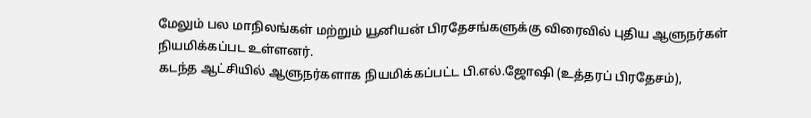மேலும் பல மாநிலங்கள் மற்றும் யூனியன் பிரதேசங்களுக்கு விரைவில் புதிய ஆளுநர்கள் நியமிக்கப்பட உள்ளனர்.
கடந்த ஆட்சியில் ஆளுநர்களாக நியமிக்கப்பட்ட பி.எல்.ஜோஷி (உத்தரப் பிரதேசம்),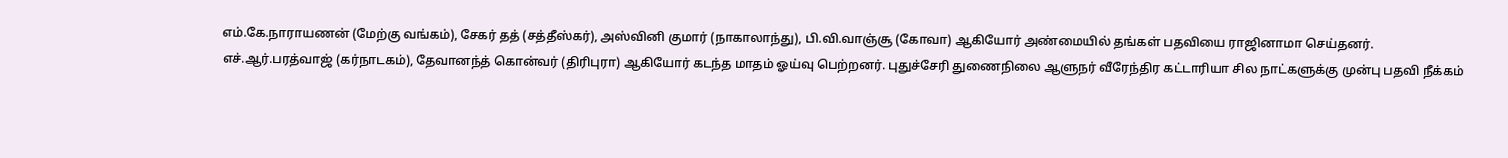எம்.கே.நாராயணன் (மேற்கு வங்கம்), சேகர் தத் (சத்தீஸ்கர்), அஸ்வினி குமார் (நாகாலாந்து), பி.வி.வாஞ்சூ (கோவா) ஆகியோர் அண்மையில் தங்கள் பதவியை ராஜினாமா செய்தனர்.
எச்.ஆர்.பரத்வாஜ் (கர்நாடகம்), தேவானந்த் கொன்வர் (திரிபுரா) ஆகியோர் கடந்த மாதம் ஓய்வு பெற்றனர். புதுச்சேரி துணைநிலை ஆளுநர் வீரேந்திர கட்டாரியா சில நாட்களுக்கு முன்பு பதவி நீக்கம்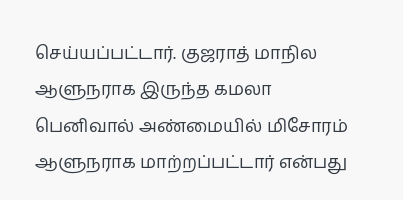செய்யப்பட்டார். குஜராத் மாநில ஆளுநராக இருந்த கமலா பெனிவால் அண்மையில் மிசோரம் ஆளுநராக மாற்றப்பட்டார் என்பது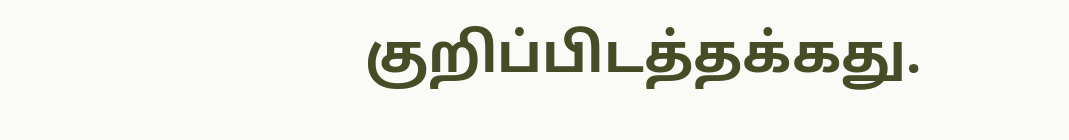குறிப்பிடத்தக்கது.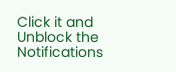Click it and Unblock the Notifications